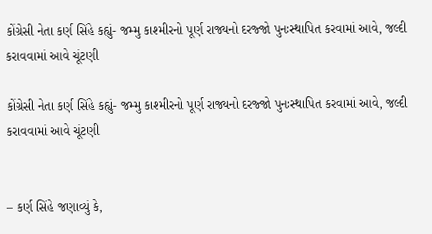કોંગ્રેસી નેતા કર્ણ સિંહે કહ્યું- જમ્મુ કાશ્મીરનો પૂર્ણ રાજ્યનો દરજ્જો પુનઃસ્થાપિત કરવામાં આવે, જલ્દી કરાવવામાં આવે ચૂંટણી

કોંગ્રેસી નેતા કર્ણ સિંહે કહ્યું- જમ્મુ કાશ્મીરનો પૂર્ણ રાજ્યનો દરજ્જો પુનઃસ્થાપિત કરવામાં આવે, જલ્દી કરાવવામાં આવે ચૂંટણી


– કર્ણ સિંહે જણાવ્યું કે,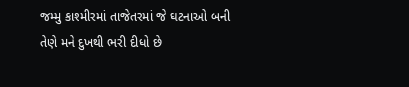જમ્મુ કાશ્મીરમાં તાજેતરમાં જે ઘટનાઓ બની તેણે મને દુખથી ભરી દીધો છે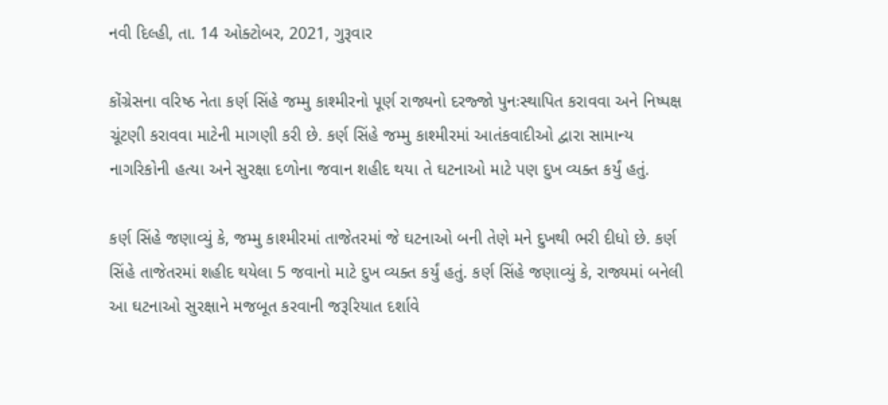નવી દિલ્હી, તા. 14 ઓક્ટોબર, 2021, ગુરૂવાર

કોંગ્રેસના વરિષ્ઠ નેતા કર્ણ સિંહે જમ્મુ કાશ્મીરનો પૂર્ણ રાજ્યનો દરજ્જો પુનઃસ્થાપિત કરાવવા અને નિષ્પક્ષ ચૂંટણી કરાવવા માટેની માગણી કરી છે. કર્ણ સિંહે જમ્મુ કાશ્મીરમાં આતંકવાદીઓ દ્વારા સામાન્ય નાગરિકોની હત્યા અને સુરક્ષા દળોના જવાન શહીદ થયા તે ઘટનાઓ માટે પણ દુખ વ્યક્ત કર્યું હતું.

કર્ણ સિંહે જણાવ્યું કે, જમ્મુ કાશ્મીરમાં તાજેતરમાં જે ઘટનાઓ બની તેણે મને દુખથી ભરી દીધો છે. કર્ણ સિંહે તાજેતરમાં શહીદ થયેલા 5 જવાનો માટે દુખ વ્યક્ત કર્યું હતું. કર્ણ સિંહે જણાવ્યું કે, રાજ્યમાં બનેલી આ ઘટનાઓ સુરક્ષાને મજબૂત કરવાની જરૂરિયાત દર્શાવે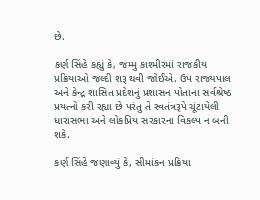છે.

કર્ણ સિંહે કહ્યું કે, જમ્મુ કાશ્મીરમાં રાજકીય પ્રક્રિયાઓ જલ્દી શરૂ થવી જોઈએ. ઉપ રાજ્યપાલ અને કેન્દ્ર શાસિત પ્રદેશનું પ્રશાસન પોતાના સર્વશ્રેષ્ઠ પ્રયત્નો કરી રહ્યા છે પરંતુ તે સ્વતંત્રરૂપે ચૂંટાયેલી ધારાસભા અને લોકપ્રિય સરકારના વિકલ્પ ન બની શકે.

કર્ણ સિંહે જણાવ્યું કે, સીમાંકન પ્રક્રિયા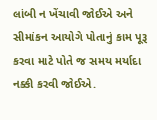લાંબી ન ખેંચાવી જોઈએ અને સીમાંકન આયોગે પોતાનું કામ પૂરૂ કરવા માટે પોતે જ સમય મર્યાદા નક્કી કરવી જોઈએ.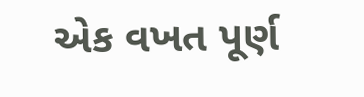એક વખત પૂર્ણ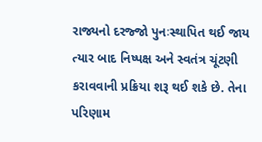રાજ્યનો દરજ્જો પુનઃસ્થાપિત થઈ જાય ત્યાર બાદ નિષ્પક્ષ અને સ્વતંત્ર ચૂંટણી કરાવવાની પ્રક્રિયા શરૂ થઈ શકે છે. તેના પરિણામ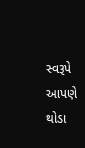સ્વરૂપે આપણે થોડા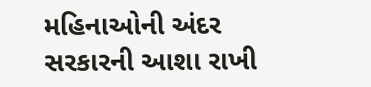મહિનાઓની અંદર સરકારની આશા રાખી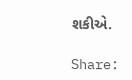શકીએ.

Share: